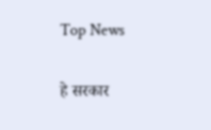Top News

हे सरकार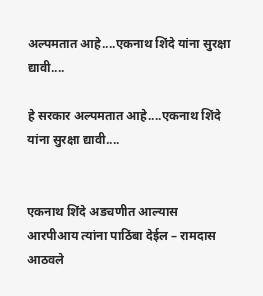अल्पमतात आहे....एकनाथ शिंदे यांना सुरक्षा द्यावी....

हे सरकार अल्पमतात आहे....एकनाथ शिंदे यांना सुरक्षा द्यावी....


एकनाथ शिंदे अडचणीत आल्यास आरपीआय त्यांना पाठिंबा देईल – रामदास आठवले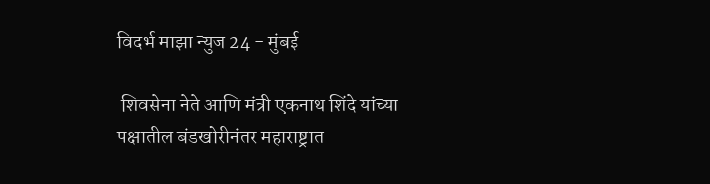विदर्भ माझा न्युज 24 - मुंबई

 शिवसेना नेते आणि मंत्री एकनाथ शिंदे यांच्या पक्षातील बंडखोरीनंतर महाराष्ट्रात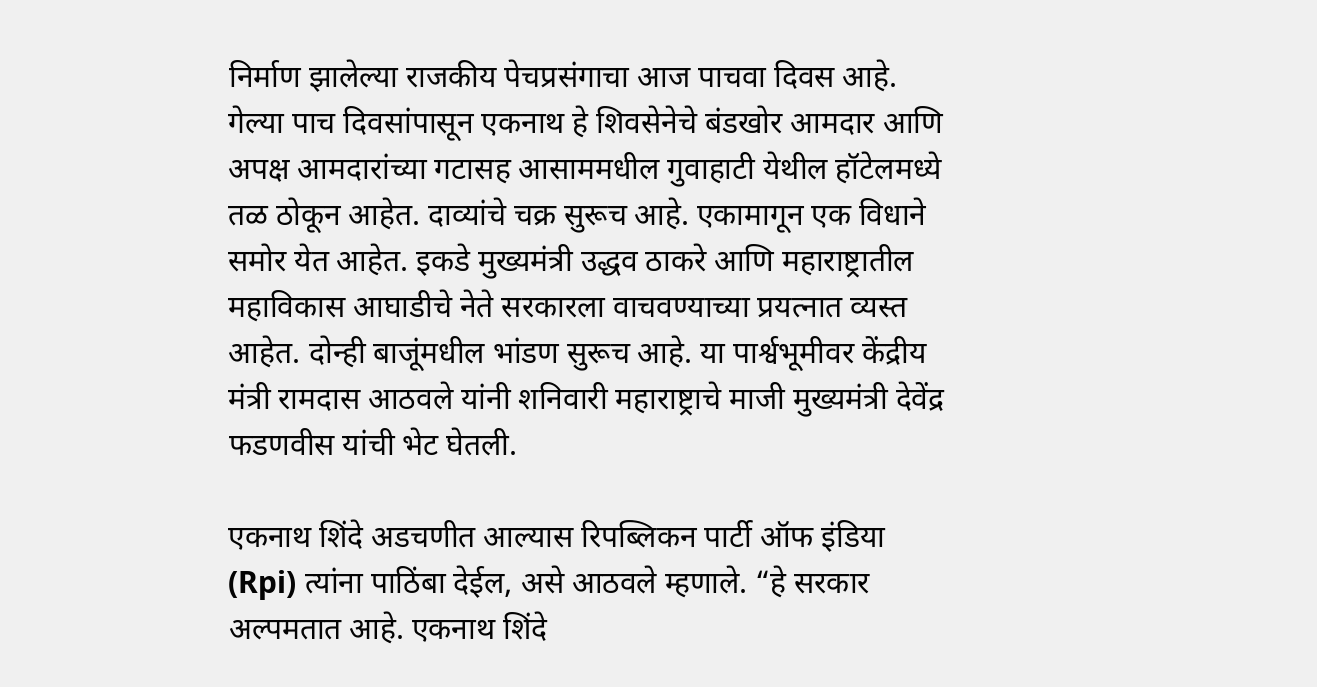निर्माण झालेल्या राजकीय पेचप्रसंगाचा आज पाचवा दिवस आहे. गेल्या पाच दिवसांपासून एकनाथ हे शिवसेनेचे बंडखोर आमदार आणि अपक्ष आमदारांच्या गटासह आसाममधील गुवाहाटी येथील हॉटेलमध्ये तळ ठोकून आहेत. दाव्यांचे चक्र सुरूच आहे. एकामागून एक विधाने समोर येत आहेत. इकडे मुख्यमंत्री उद्धव ठाकरे आणि महाराष्ट्रातील महाविकास आघाडीचे नेते सरकारला वाचवण्याच्या प्रयत्नात व्यस्त आहेत. दोन्ही बाजूंमधील भांडण सुरूच आहे. या पार्श्वभूमीवर केंद्रीय मंत्री रामदास आठवले यांनी शनिवारी महाराष्ट्राचे माजी मुख्यमंत्री देवेंद्र फडणवीस यांची भेट घेतली.

एकनाथ शिंदे अडचणीत आल्यास रिपब्लिकन पार्टी ऑफ इंडिया (Rpi) त्यांना पाठिंबा देईल, असे आठवले म्हणाले. “हे सरकार अल्पमतात आहे. एकनाथ शिंदे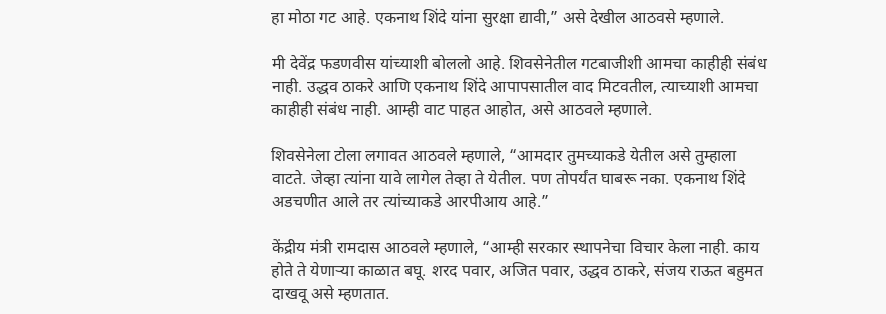हा मोठा गट आहे. एकनाथ शिंदे यांना सुरक्षा द्यावी,” असे देखील आठवसे म्हणाले.

मी देवेंद्र फडणवीस यांच्याशी बोललो आहे. शिवसेनेतील गटबाजीशी आमचा काहीही संबंध नाही. उद्धव ठाकरे आणि एकनाथ शिंदे आपापसातील वाद मिटवतील, त्याच्याशी आमचा काहीही संबंध नाही. आम्ही वाट पाहत आहोत, असे आठवले म्हणाले.

शिवसेनेला टोला लगावत आठवले म्हणाले, “आमदार तुमच्याकडे येतील असे तुम्हाला वाटते. जेव्हा त्यांना यावे लागेल तेव्हा ते येतील. पण तोपर्यंत घाबरू नका. एकनाथ शिंदे अडचणीत आले तर त्यांच्याकडे आरपीआय आहे.”

केंद्रीय मंत्री रामदास आठवले म्हणाले, “आम्ही सरकार स्थापनेचा विचार केला नाही. काय होते ते येणार्‍या काळात बघू. शरद पवार, अजित पवार, उद्धव ठाकरे, संजय राऊत बहुमत दाखवू असे म्हणतात.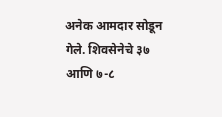अनेक आमदार सोडून गेले. शिवसेनेचे ३७ आणि ७-८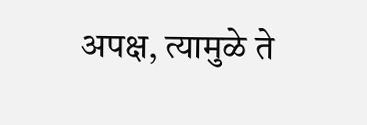अपक्ष, त्यामुळे ते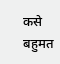कसे बहुमत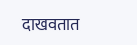दाखवतात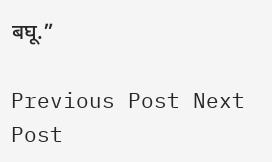बघू.”

Previous Post Next Post